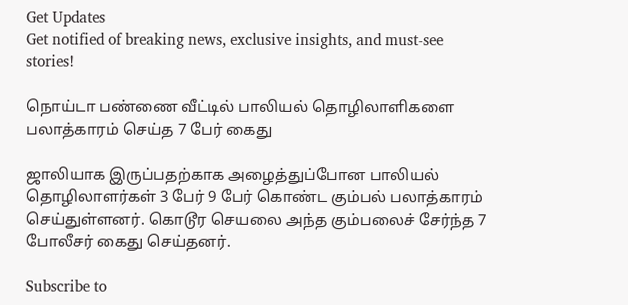Get Updates
Get notified of breaking news, exclusive insights, and must-see stories!

நொய்டா பண்ணை வீட்டில் பாலியல் தொழிலாளிகளை பலாத்காரம் செய்த 7 பேர் கைது

ஜாலியாக இருப்பதற்காக அழைத்துப்போன பாலியல் தொழிலாளர்கள் 3 பேர் 9 பேர் கொண்ட கும்பல் பலாத்காரம் செய்துள்ளனர். கொடூர செயலை அந்த கும்பலைச் சேர்ந்த 7 போலீசர் கைது செய்தனர்.

Subscribe to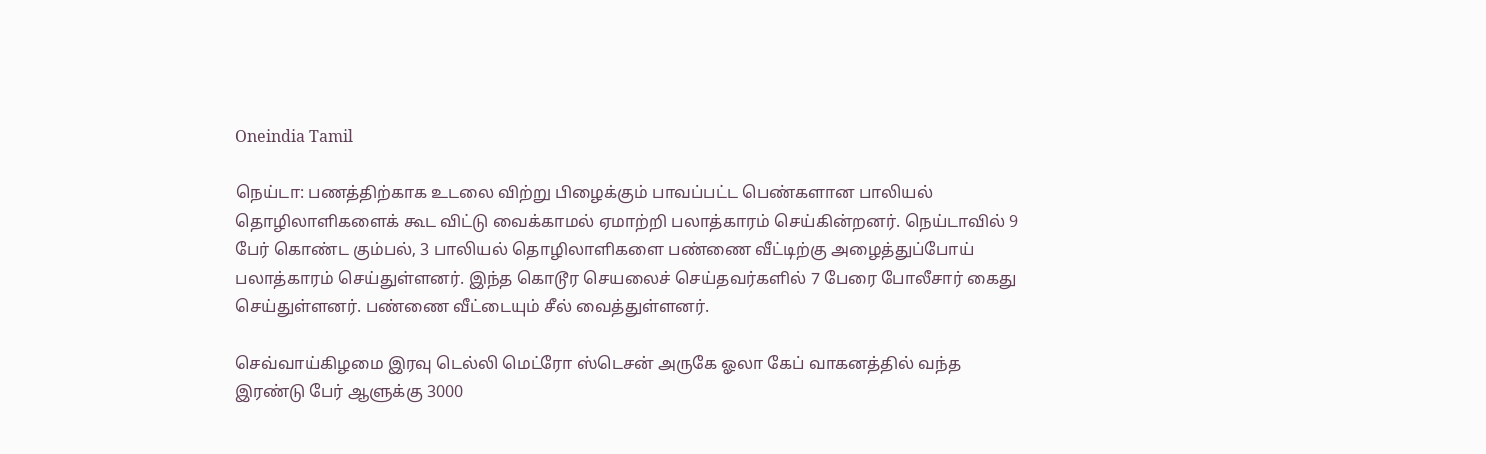Oneindia Tamil

நெய்டா: பணத்திற்காக உடலை விற்று பிழைக்கும் பாவப்பட்ட பெண்களான பாலியல் தொழிலாளிகளைக் கூட விட்டு வைக்காமல் ஏமாற்றி பலாத்காரம் செய்கின்றனர். நெய்டாவில் 9 பேர் கொண்ட கும்பல், 3 பாலியல் தொழிலாளிகளை பண்ணை வீட்டிற்கு அழைத்துப்போய் பலாத்காரம் செய்துள்ளனர். இந்த கொடூர செயலைச் செய்தவர்களில் 7 பேரை போலீசார் கைது செய்துள்ளனர். பண்ணை வீட்டையும் சீல் வைத்துள்ளனர்.

செவ்வாய்கிழமை இரவு டெல்லி மெட்ரோ ஸ்டெசன் அருகே ஓலா கேப் வாகனத்தில் வந்த இரண்டு பேர் ஆளுக்கு 3000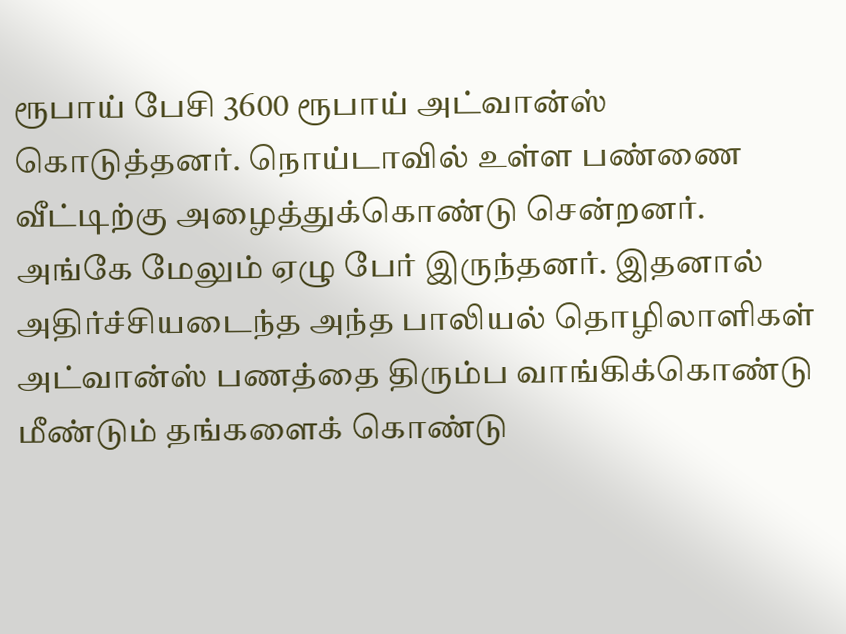ரூபாய் பேசி 3600 ரூபாய் அட்வான்ஸ் கொடுத்தனர். நொய்டாவில் உள்ள பண்ணை வீட்டிற்கு அழைத்துக்கொண்டு சென்றனர். அங்கே மேலும் ஏழு பேர் இருந்தனர். இதனால் அதிர்ச்சியடைந்த அந்த பாலியல் தொழிலாளிகள் அட்வான்ஸ் பணத்தை திரும்ப வாங்கிக்கொண்டு மீண்டும் தங்களைக் கொண்டு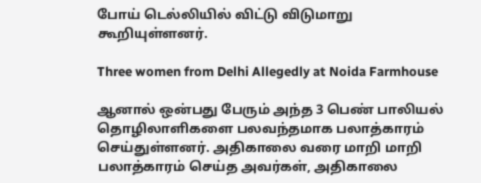போய் டெல்லியில் விட்டு விடுமாறு கூறியுள்ளனர்.

Three women from Delhi Allegedly at Noida Farmhouse

ஆனால் ஒன்பது பேரும் அந்த 3 பெண் பாலியல் தொழிலாளிகளை பலவந்தமாக பலாத்காரம் செய்துள்ளனர். அதிகாலை வரை மாறி மாறி பலாத்காரம் செய்த அவர்கள், அதிகாலை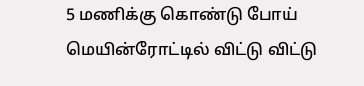5 மணிக்கு கொண்டு போய் மெயின்ரோட்டில் விட்டு விட்டு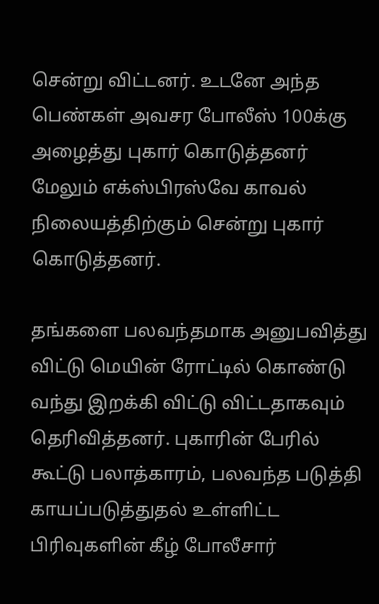சென்று விட்டனர். உடனே அந்த பெண்கள் அவசர போலீஸ் 100க்கு அழைத்து புகார் கொடுத்தனர் மேலும் எக்ஸ்பிரஸ்வே காவல் நிலையத்திற்கும் சென்று புகார் கொடுத்தனர்.

தங்களை பலவந்தமாக அனுபவித்து விட்டு மெயின் ரோட்டில் கொண்டு வந்து இறக்கி விட்டு விட்டதாகவும் தெரிவித்தனர். புகாரின் பேரில் கூட்டு பலாத்காரம், பலவந்த படுத்தி காயப்படுத்துதல் உள்ளிட்ட பிரிவுகளின் கீழ் போலீசார்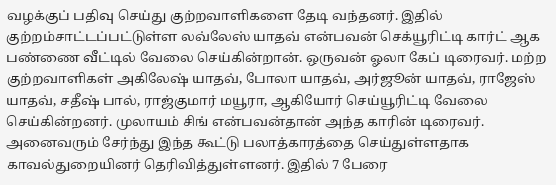வழக்குப் பதிவு செய்து குற்றவாளிகளை தேடி வந்தனர். இதில் குற்றம்சாட்டப்பட்டுள்ள லவ்லேஸ் யாதவ் என்பவன் செக்யூரிட்டி கார்ட் ஆக பண்ணை வீட்டில் வேலை செய்கின்றான். ஒருவன் ஓலா கேப் டிரைவர். மற்ற குற்றவாளிகள் அகிலேஷ் யாதவ், போலா யாதவ், அர்ஜூன் யாதவ், ராஜேஸ் யாதவ், சதீஷ் பால், ராஜ்குமார் மயூரா, ஆகியோர் செய்யூரிட்டி வேலை செய்கின்றனர். முலாயம் சிங் என்பவன்தான் அந்த காரின் டிரைவர். அனைவரும் சேர்ந்து இந்த கூட்டு பலாத்காரத்தை செய்துள்ளதாக காவல்துறையினர் தெரிவித்துள்ளனர். இதில் 7 பேரை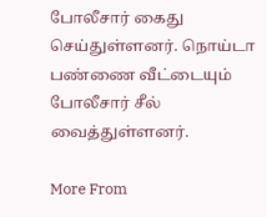போலீசார் கைது செய்துள்ளனர். நொய்டா பண்ணை வீட்டையும் போலீசார் சீல் வைத்துள்ளனர்.

More From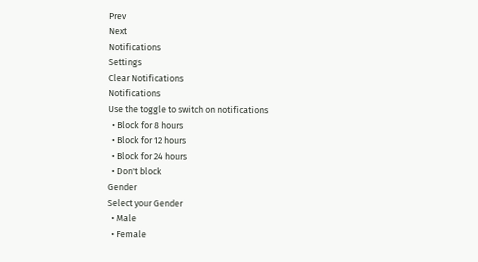Prev
Next
Notifications
Settings
Clear Notifications
Notifications
Use the toggle to switch on notifications
  • Block for 8 hours
  • Block for 12 hours
  • Block for 24 hours
  • Don't block
Gender
Select your Gender
  • Male
  • Female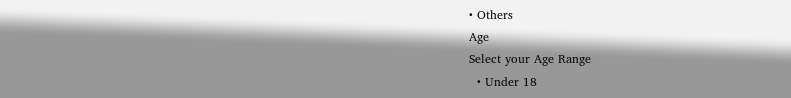• Others
Age
Select your Age Range
  • Under 18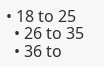• 18 to 25
  • 26 to 35
  • 36 to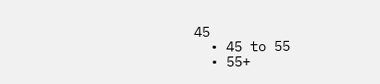45
  • 45 to 55
  • 55+